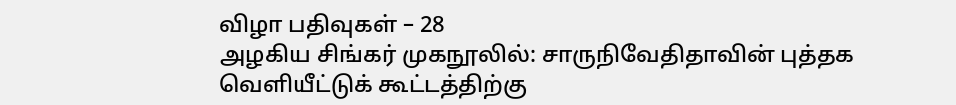விழா பதிவுகள் – 28
அழகிய சிங்கர் முகநூலில்: சாருநிவேதிதாவின் புத்தக வெளியீட்டுக் கூட்டத்திற்கு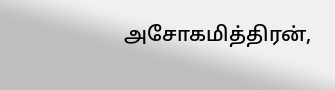அசோகமித்திரன்,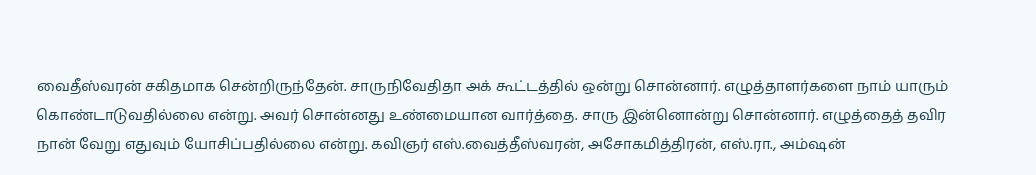வைதீஸ்வரன் சகிதமாக சென்றிருந்தேன். சாருநிவேதிதா அக் கூட்டத்தில் ஒன்று சொன்னார். எழுத்தாளர்களை நாம் யாரும் கொண்டாடுவதில்லை என்று. அவர் சொன்னது உண்மையான வார்த்தை. சாரு இன்னொன்று சொன்னார். எழுத்தைத் தவிர நான் வேறு எதுவும் யோசிப்பதில்லை என்று. கவிஞர் எஸ்.வைத்தீஸ்வரன், அசோகமித்திரன், எஸ்.ரா., அம்ஷன்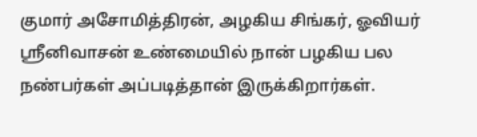குமார் அசோமித்திரன், அழகிய சிங்கர், ஓவியர் ஸ்ரீனிவாசன் உண்மையில் நான் பழகிய பல நண்பர்கள் அப்படித்தான் இருக்கிறார்கள்.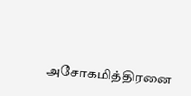அசோகமித்திரனை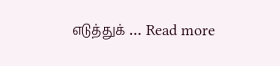எடுத்துக் … Read more